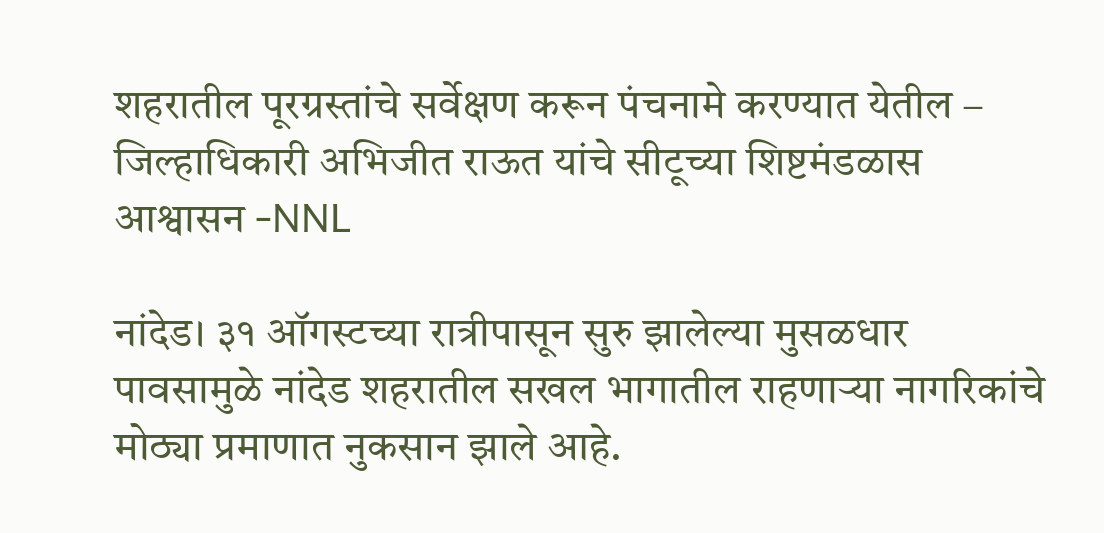शहरातील पूरग्रस्तांचे सर्वेक्षण करून पंचनामे करण्यात येतील – जिल्हाधिकारी अभिजीत राऊत यांचे सीटूच्या शिष्टमंडळास आश्वासन -NNL

नांदेड। ३१ ऑगस्टच्या रात्रीपासून सुरु झालेल्या मुसळधार पावसामुळे नांदेड शहरातील सखल भागातील राहणाऱ्या नागरिकांचे मोठ्या प्रमाणात नुकसान झाले आहे.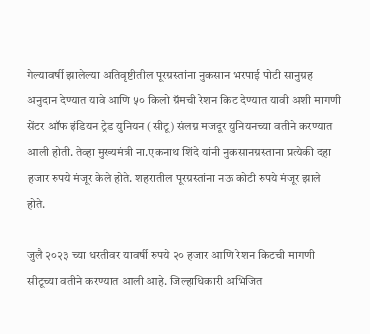गेल्यावर्षी झालेल्या अतिवृष्टीतील पूरग्रस्तांना नुकसान भरपाई पोटी सानुग्रह अनुदान देण्यात यावे आणि ५० किलो ग्रॅमची रेशन किट देण्यात यावी अशी मागणी सेंटर ऑफ इंडियन ट्रेड युनियन (सीटू) संलग्न मजदूर युनियनच्या वतीने करण्यात आली होती. तेव्हा मुख्यमंत्री ना.एकनाथ शिंदे यांनी नुकसानग्रस्ताना प्रत्येकी दहा हजार रुपये मंजूर केले होते. शहरातील पूरग्रस्तांना नऊ कोटी रुपये मंजूर झाले होते.

जुलै २०२३ च्या धरतीवर यावर्षी रुपये २० हजार आणि रेशन किटची मागणी सीटूच्या वतीने करण्यात आली आहे. जिल्हाधिकारी अभिजित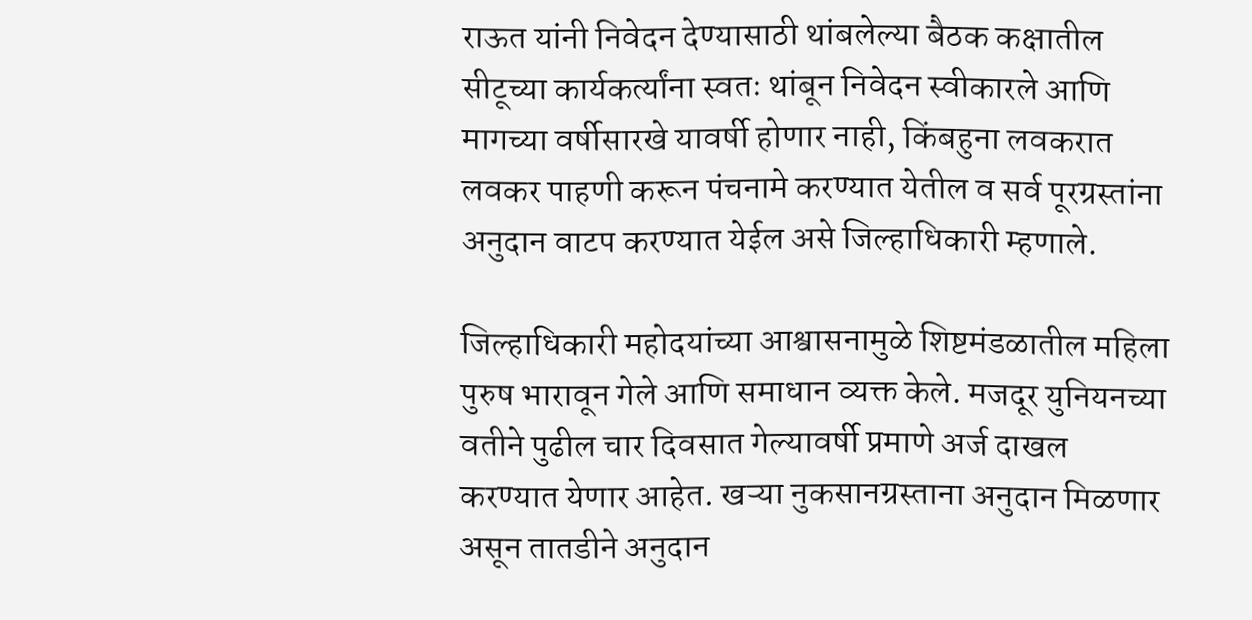राऊत यांनी निवेदन देण्यासाठी थांबलेल्या बैठक कक्षातील सीटूच्या कार्यकर्त्यांना स्वतः थांबून निवेदन स्वीकारले आणि मागच्या वर्षीसारखे यावर्षी होणार नाही, किंबहुना लवकरात लवकर पाहणी करून पंचनामे करण्यात येतील व सर्व पूरग्रस्तांना अनुदान वाटप करण्यात येईल असे जिल्हाधिकारी म्हणाले.

जिल्हाधिकारी महोदयांच्या आश्वासनामुळे शिष्टमंडळातील महिला पुरुष भारावून गेले आणि समाधान व्यक्त केले. मजदूर युनियनच्या वतीने पुढील चार दिवसात गेल्यावर्षी प्रमाणे अर्ज दाखल करण्यात येणार आहेत. खऱ्या नुकसानग्रस्ताना अनुदान मिळणार असून तातडीने अनुदान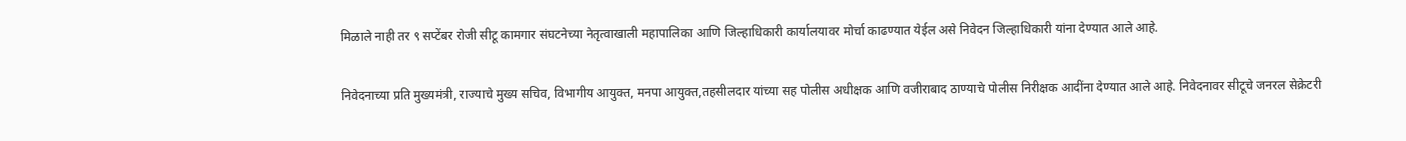मिळाले नाही तर ९ सप्टेंबर रोजी सीटू कामगार संघटनेच्या नेतृत्वाखाली महापालिका आणि जिल्हाधिकारी कार्यालयावर मोर्चा काढण्यात येईल असे निवेदन जिल्हाधिकारी यांना देण्यात आले आहे.

निवेदनाच्या प्रति मुख्यमंत्री, राज्याचे मुख्य सचिव, विभागीय आयुक्त, मनपा आयुक्त,तहसीलदार यांच्या सह पोलीस अधीक्षक आणि वजीराबाद ठाण्याचे पोलीस निरीक्षक आदींना देण्यात आले आहे. निवेदनावर सीटूचे जनरल सेक्रेटरी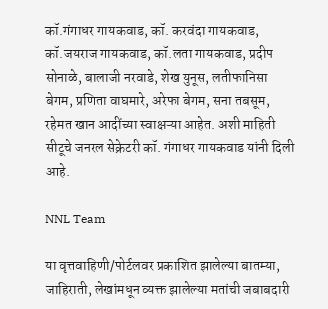कॉ.गंगाधर गायकवाड, कॉ. करवंदा गायकवाड, कॉ.जयराज गायकवाड, कॉ.लता गायकवाड, प्रदीप सोनाळे, बालाजी नरवाडे, शेख युनूस, लतीफानिसा बेगम, प्रणिता वाघमारे, अरेफा बेगम, सना तबसूम, रहेमत खान आदींच्या स्वाक्षऱ्या आहेत. अशी माहिती सीटूचे जनरल सेक्रेटरी कॉ. गंगाधर गायकवाड यांनी दिली आहे.

NNL Team

या वृत्तवाहिणी/पोर्टलवर प्रकाशित झालेल्या बातम्या, जाहिराती, लेखांमधून व्यक्त झालेल्या मतांची जबाबदारी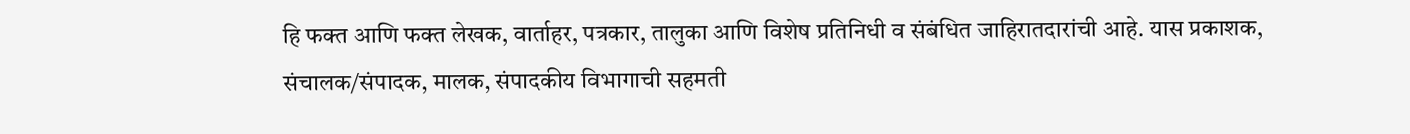हि फक्त आणि फक्त लेखक, वार्ताहर, पत्रकार, तालुका आणि विशेष प्रतिनिधी व संबंधित जाहिरातदारांची आहे. यास प्रकाशक, संचालक/संपादक, मालक, संपादकीय विभागाची सहमती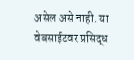असेल असे नाही. या वेबसाईटवर प्रसिद्ध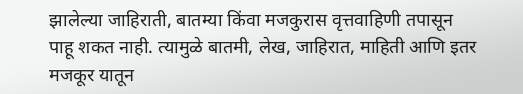झालेल्या जाहिराती, बातम्या किंवा मजकुरास वृत्तवाहिणी तपासून पाहू शकत नाही. त्यामुळे बातमी, लेख, जाहिरात, माहिती आणि इतर मजकूर यातून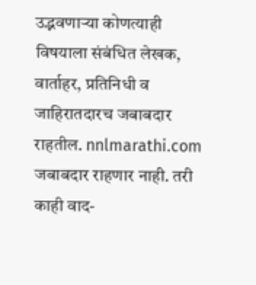उद्भवणाऱ्या कोणत्याही विषयाला संबंधित लेखक, वार्ताहर, प्रतिनिधी व जाहिरातदारच जबाबदार राहतील. nnlmarathi.com जबाबदार राहणार नाही. तरी काही वाद-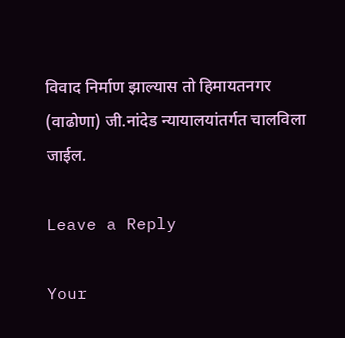विवाद निर्माण झाल्यास तो हिमायतनगर (वाढोणा) जी.नांदेड न्यायालयांतर्गत चालविला जाईल.

Leave a Reply

Your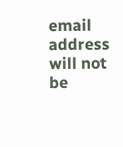email address will not be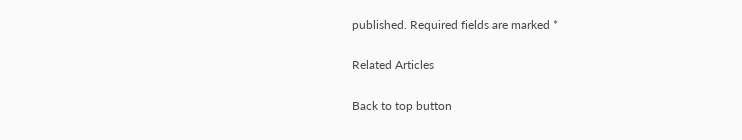published. Required fields are marked *

Related Articles

Back to top button